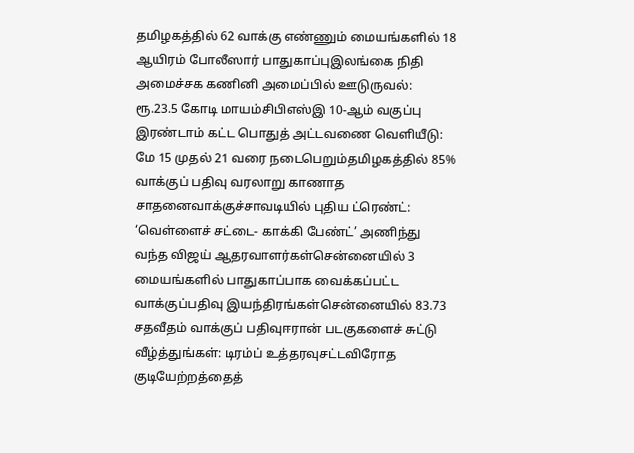தமிழகத்தில் 62 வாக்கு எண்ணும் மையங்களில் 18 ஆயிரம் போலீஸார் பாதுகாப்புஇலங்கை நிதி அமைச்சக கணினி அமைப்பில் ஊடுருவல்: ரூ.23.5 கோடி மாயம்சிபிஎஸ்இ 10-ஆம் வகுப்பு இரண்டாம் கட்ட பொதுத் அட்டவணை வெளியீடு: மே 15 முதல் 21 வரை நடைபெறும்தமிழகத்தில் 85% வாக்குப் பதிவு வரலாறு காணாத சாதனைவாக்குச்சாவடியில் புதிய ட்ரெண்ட்: ‘வெள்ளைச் சட்டை- காக்கி பேண்ட்’ அணிந்து வந்த விஜய் ஆதரவாளர்கள்சென்னையில் 3 மையங்களில் பாதுகாப்பாக வைக்கப்பட்ட வாக்குப்பதிவு இயந்திரங்கள்சென்னையில் 83.73 சதவீதம் வாக்குப் பதிவுஈரான் படகுகளைச் சுட்டு வீழ்த்துங்கள்: டிரம்ப் உத்தரவுசட்டவிரோத குடியேற்றத்தைத்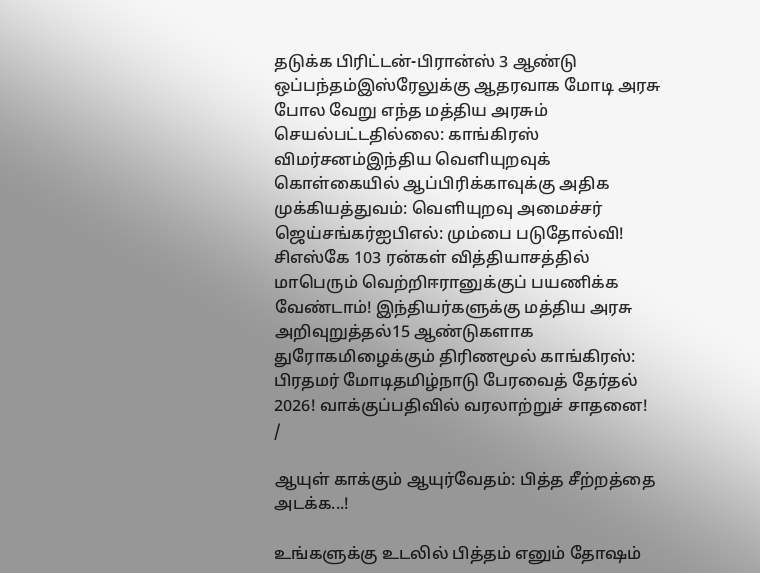தடுக்க பிரிட்டன்-பிரான்ஸ் 3 ஆண்டு ஒப்பந்தம்இஸ்ரேலுக்கு ஆதரவாக மோடி அரசு போல வேறு எந்த மத்திய அரசும் செயல்பட்டதில்லை: காங்கிரஸ் விமர்சனம்இந்திய வெளியுறவுக் கொள்கையில் ஆப்பிரிக்காவுக்கு அதிக முக்கியத்துவம்: வெளியுறவு அமைச்சர் ஜெய்சங்கர்ஐபிஎல்: மும்பை படுதோல்வி! சிஎஸ்கே 103 ரன்கள் வித்தியாசத்தில் மாபெரும் வெற்றிஈரானுக்குப் பயணிக்க வேண்டாம்! இந்தியர்களுக்கு மத்திய அரசு அறிவுறுத்தல்15 ஆண்டுகளாக துரோகமிழைக்கும் திரிணமூல் காங்கிரஸ்: பிரதமர் மோடிதமிழ்நாடு பேரவைத் தேர்தல் 2026! வாக்குப்பதிவில் வரலாற்றுச் சாதனை!
/

ஆயுள் காக்கும் ஆயுர்வேதம்: பித்த சீற்றத்தை அடக்க...!

உங்களுக்கு உடலில் பித்தம் எனும் தோஷம்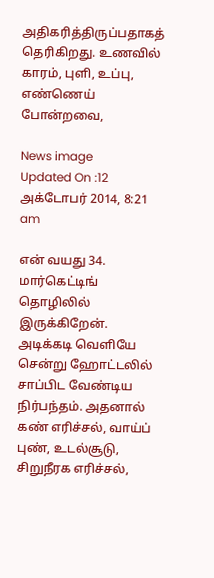அதிகரித்திருப்பதாகத் தெரிகிறது. உணவில் காரம், புளி, உப்பு, எண்ணெய் போன்றவை,

News image
Updated On :12 அக்டோபர் 2014, 8:21 am

என் வயது 34. மார்கெட்டிங் தொழிலில் இருக்கிறேன். அடிக்கடி வெளியே சென்று ஹோட்டலில் சாப்பிட வேண்டிய நிர்பந்தம். அதனால் கண் எரிச்சல், வாய்ப் புண், உடல்சூடு, சிறுநீரக எரிச்சல்,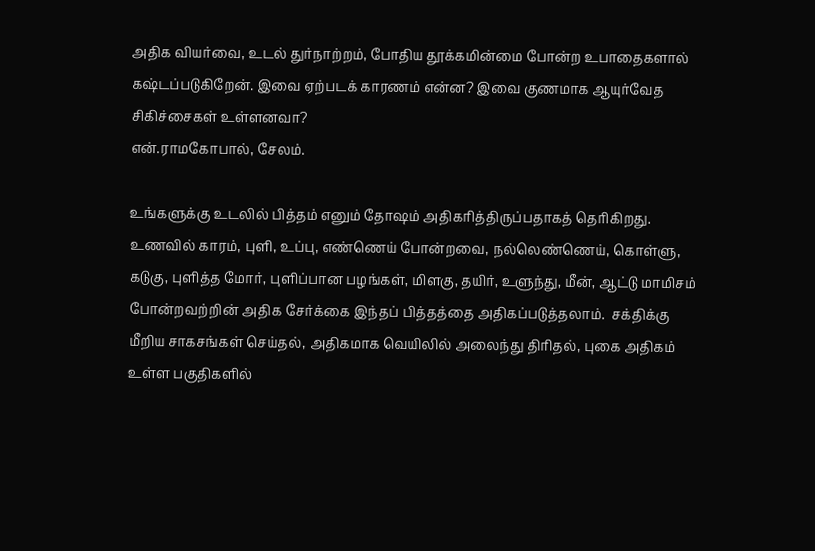அதிக வியர்வை, உடல் துர்நாற்றம், போதிய தூக்கமின்மை போன்ற உபாதைகளால் கஷ்டப்படுகிறேன். இவை ஏற்படக் காரணம் என்ன? இவை குணமாக ஆயுர்வேத சிகிச்சைகள் உள்ளனவா?
என்.ராமகோபால், சேலம்.

உங்களுக்கு உடலில் பித்தம் எனும் தோஷம் அதிகரித்திருப்பதாகத் தெரிகிறது. உணவில் காரம், புளி, உப்பு, எண்ணெய் போன்றவை, நல்லெண்ணெய், கொள்ளு, கடுகு, புளித்த மோர், புளிப்பான பழங்கள், மிளகு, தயிர், உளுந்து, மீன், ஆட்டு மாமிசம் போன்றவற்றின் அதிக சேர்க்கை இந்தப் பித்தத்தை அதிகப்படுத்தலாம்.  சக்திக்கு மீறிய சாகசங்கள் செய்தல், அதிகமாக வெயிலில் அலைந்து திரிதல், புகை அதிகம் உள்ள பகுதிகளில்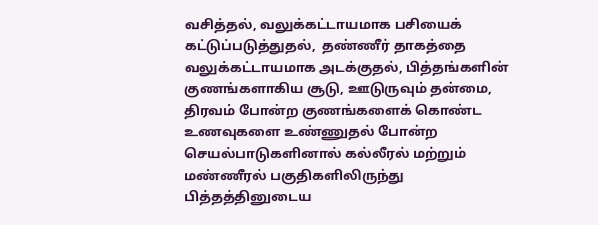வசித்தல், வலுக்கட்டாயமாக பசியைக் கட்டுப்படுத்துதல்,  தண்ணீர் தாகத்தை வலுக்கட்டாயமாக அடக்குதல், பித்தங்களின் குணங்களாகிய சூடு, ஊடுருவும் தன்மை, திரவம் போன்ற குணங்களைக் கொண்ட உணவுகளை உண்ணுதல் போன்ற  செயல்பாடுகளினால் கல்லீரல் மற்றும் மண்ணீரல் பகுதிகளிலிருந்து பித்தத்தினுடைய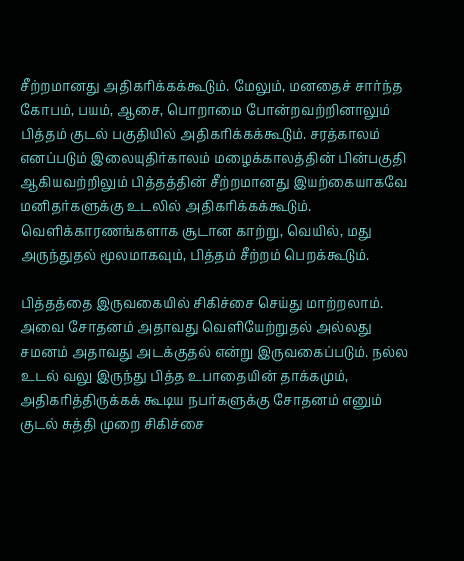சீற்றமானது அதிகரிக்கக்கூடும். மேலும், மனதைச் சார்ந்த கோபம், பயம், ஆசை, பொறாமை போன்றவற்றினாலும் பித்தம் குடல் பகுதியில் அதிகரிக்கக்கூடும். சரத்காலம் எனப்படும் இலையுதிர்காலம் மழைக்காலத்தின் பின்பகுதி ஆகியவற்றிலும் பித்தத்தின் சீற்றமானது இயற்கையாகவே மனிதர்களுக்கு உடலில் அதிகரிக்கக்கூடும். வெளிக்காரணங்களாக சூடான காற்று, வெயில், மது அருந்துதல் மூலமாகவும், பித்தம் சீற்றம் பெறக்கூடும்.

பித்தத்தை இருவகையில் சிகிச்சை செய்து மாற்றலாம். அவை சோதனம் அதாவது வெளியேற்றுதல் அல்லது சமனம் அதாவது அடக்குதல் என்று இருவகைப்படும். நல்ல உடல் வலு இருந்து பித்த உபாதையின் தாக்கமும், அதிகரித்திருக்கக் கூடிய நபர்களுக்கு சோதனம் எனும் குடல் சுத்தி முறை சிகிச்சை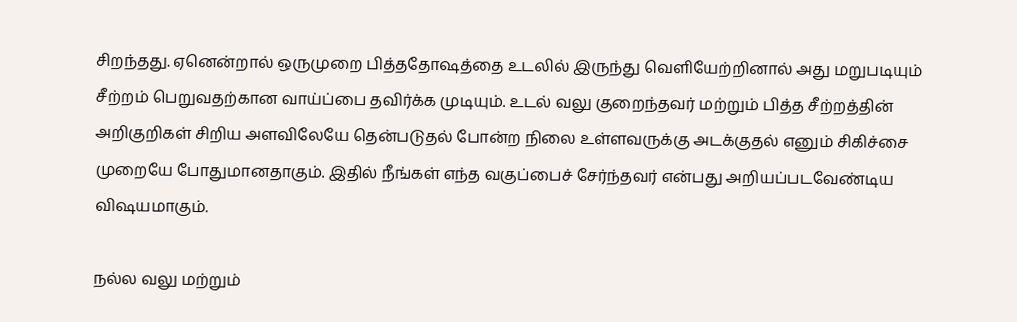சிறந்தது. ஏனென்றால் ஒருமுறை பித்ததோஷத்தை உடலில் இருந்து வெளியேற்றினால் அது மறுபடியும் சீற்றம் பெறுவதற்கான வாய்ப்பை தவிர்க்க முடியும். உடல் வலு குறைந்தவர் மற்றும் பித்த சீற்றத்தின் அறிகுறிகள் சிறிய அளவிலேயே தென்படுதல் போன்ற நிலை உள்ளவருக்கு அடக்குதல் எனும் சிகிச்சை முறையே போதுமானதாகும். இதில் நீங்கள் எந்த வகுப்பைச் சேர்ந்தவர் என்பது அறியப்படவேண்டிய விஷயமாகும்.

நல்ல வலு மற்றும்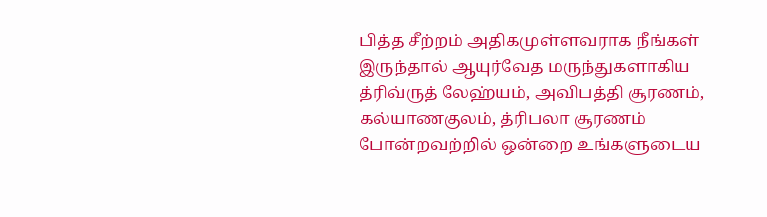பித்த சீற்றம் அதிகமுள்ளவராக நீங்கள் இருந்தால் ஆயுர்வேத மருந்துகளாகிய த்ரிவ்ருத் லேஹ்யம், அவிபத்தி சூரணம், கல்யாணகுலம், த்ரிபலா சூரணம் போன்றவற்றில் ஒன்றை உங்களுடைய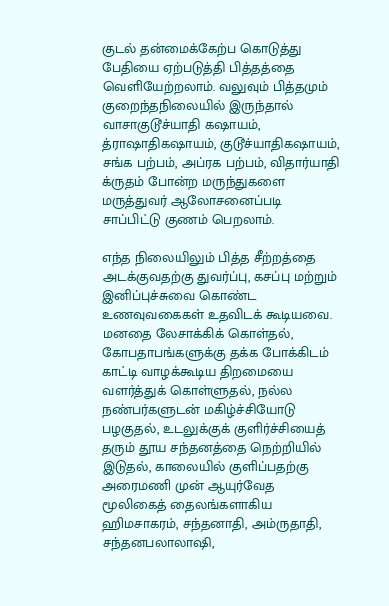குடல் தன்மைக்கேற்ப கொடுத்து பேதியை ஏற்படுத்தி பித்தத்தை வெளியேற்றலாம். வலுவும் பித்தமும் குறைந்தநிலையில் இருந்தால் வாசாகுடூச்யாதி கஷாயம், த்ராஷாதிகஷாயம், குடூச்யாதிகஷாயம், சங்க பற்பம், அப்ரக பற்பம், விதார்யாதி க்ருதம் போன்ற மருந்துகளை மருத்துவர் ஆலோசனைப்படி சாப்பிட்டு குணம் பெறலாம்.

எந்த நிலையிலும் பித்த சீற்றத்தை அடக்குவதற்கு துவர்ப்பு, கசப்பு மற்றும் இனிப்புச்சுவை கொண்ட உணவுவகைகள் உதவிடக் கூடியவை. மனதை லேசாக்கிக் கொள்தல், கோபதாபங்களுக்கு தக்க போக்கிடம் காட்டி வாழக்கூடிய திறமையை வளர்த்துக் கொள்ளுதல், நல்ல நண்பர்களுடன் மகிழ்ச்சியோடு பழகுதல், உடலுக்குக் குளிர்ச்சியைத் தரும் தூய சந்தனத்தை நெற்றியில் இடுதல், காலையில் குளிப்பதற்கு அரைமணி முன் ஆயுர்வேத மூலிகைத் தைலங்களாகிய ஹிமசாகரம், சந்தனாதி, அம்ருதாதி, சந்தனபலாலாஷி,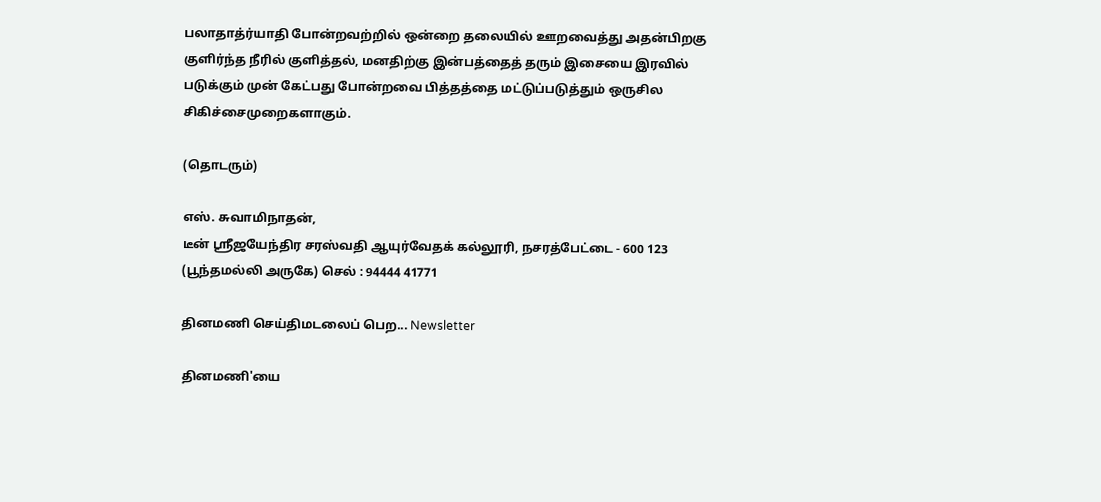பலாதாத்ர்யாதி போன்றவற்றில் ஒன்றை தலையில் ஊறவைத்து அதன்பிறகு குளிர்ந்த நீரில் குளித்தல், மனதிற்கு இன்பத்தைத் தரும் இசையை இரவில் படுக்கும் முன் கேட்பது போன்றவை பித்தத்தை மட்டுப்படுத்தும் ஒருசில சிகிச்சைமுறைகளாகும்.

(தொடரும்)

எஸ். சுவாமிநாதன்,
டீன் ஸ்ரீஜயேந்திர சரஸ்வதி ஆயுர்வேதக் கல்லூரி, நசரத்பேட்டை - 600 123 (பூந்தமல்லி அருகே) செல் : 94444 41771

தினமணி செய்திமடலைப் பெற... Newsletter

தினமணி'யை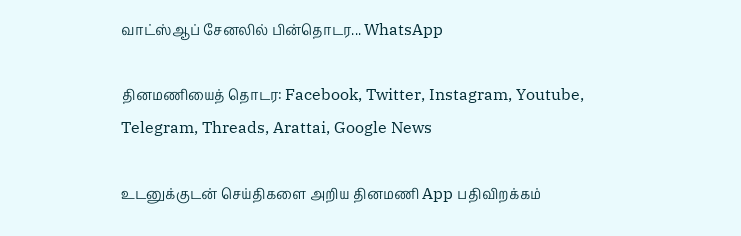வாட்ஸ்ஆப் சேனலில் பின்தொடர... WhatsApp

தினமணியைத் தொடர: Facebook, Twitter, Instagram, Youtube, Telegram, Threads, Arattai, Google News

உடனுக்குடன் செய்திகளை அறிய தினமணி App பதிவிறக்கம்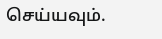செய்யவும்.